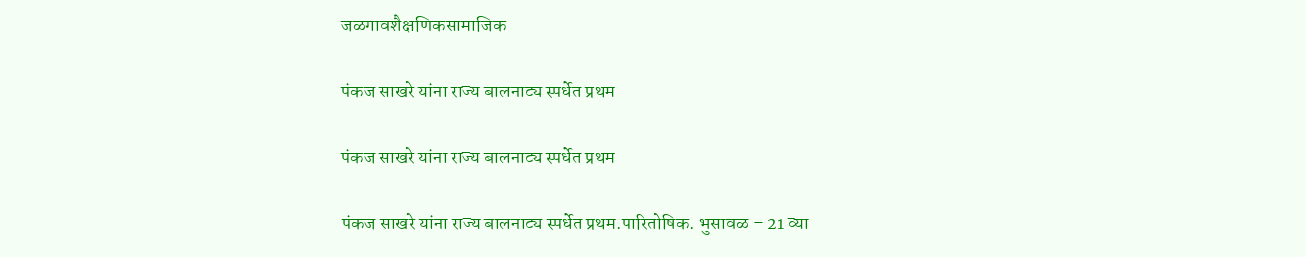जळगावशैक्षणिकसामाजिक

पंकज साखरे यांना राज्य बालनाट्य स्पर्धेत प्रथम

पंकज साखरे यांना राज्य बालनाट्य स्पर्धेत प्रथम

पंकज साखरे यांना राज्य बालनाट्य स्पर्धेत प्रथम.पारितोषिक. भुसावळ – 21 व्या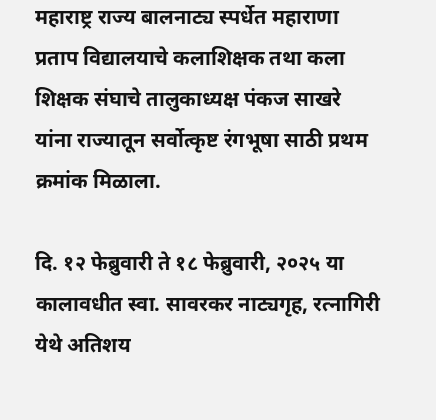महाराष्ट्र राज्य बालनाट्य स्पर्धेत महाराणा प्रताप विद्यालयाचे कलाशिक्षक तथा कला शिक्षक संघाचे तालुकाध्यक्ष पंकज साखरे यांना राज्यातून सर्वोत्कृष्ट रंगभूषा साठी प्रथम क्रमांक मिळाला.

दि. १२ फेब्रुवारी ते १८ फेब्रुवारी, २०२५ या कालावधीत स्वा. सावरकर नाट्यगृह, रत्नागिरी येथे अतिशय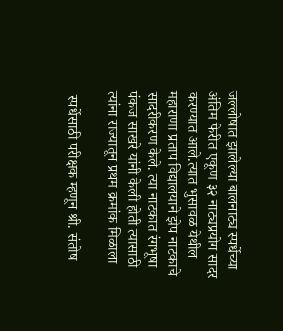जल्लोषात झालेल्या बालनाट्य स्पर्धेच्या अंतिम फेरीत एकूण ३२ नाट्यप्रयोग सादर करण्यात आले.त्यात भुसावळ येथील महाराणा प्रताप विद्यालयाने झेप नाटकाचे सादरीकरण केले. त्या नाटकात रंगभूषा पंकज साखरे यांनी केली होती त्यासाठी त्यांना राज्यातून प्रथम क्रमांक मिळाला

 स्पर्धेसाठी परीक्षक म्हणून श्री. संतोष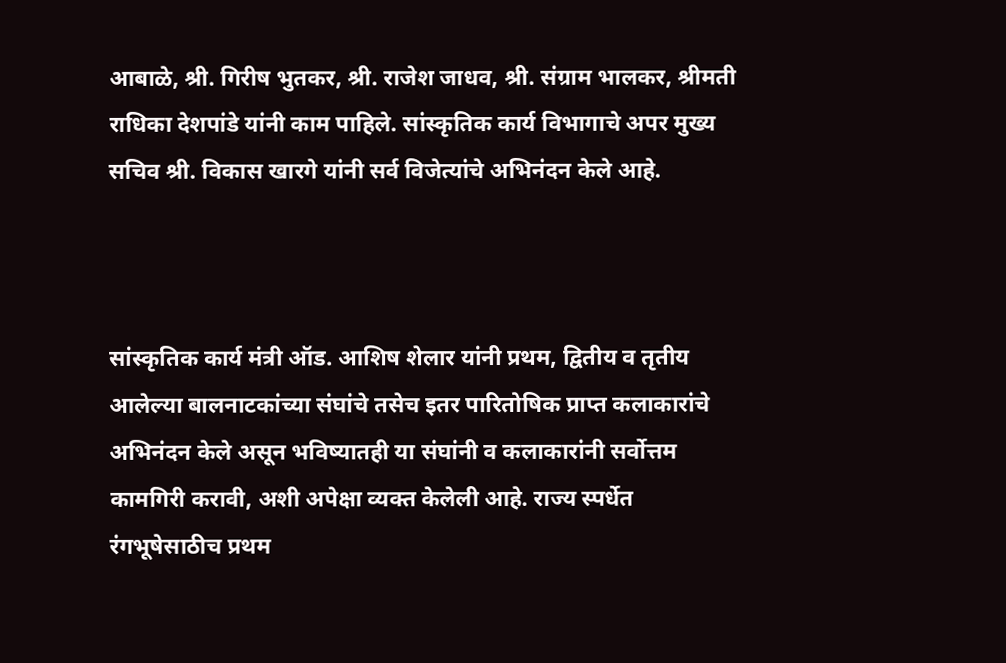आबाळे, श्री. गिरीष भुतकर, श्री. राजेश जाधव, श्री. संग्राम भालकर, श्रीमती राधिका देशपांडे यांनी काम पाहिले. सांस्कृतिक कार्य विभागाचे अपर मुख्य सचिव श्री. विकास खारगे यांनी सर्व विजेत्यांचे अभिनंदन केले आहे.



सांस्कृतिक कार्य मंत्री ऑड. आशिष शेलार यांनी प्रथम, द्वितीय व तृतीय आलेल्या बालनाटकांच्या संघांचे तसेच इतर पारितोषिक प्राप्त कलाकारांचे अभिनंदन केले असून भविष्यातही या संघांनी व कलाकारांनी सर्वोत्तम कामगिरी करावी, अशी अपेक्षा व्यक्त केलेली आहे. राज्य स्पर्धेत रंगभूषेसाठीच प्रथम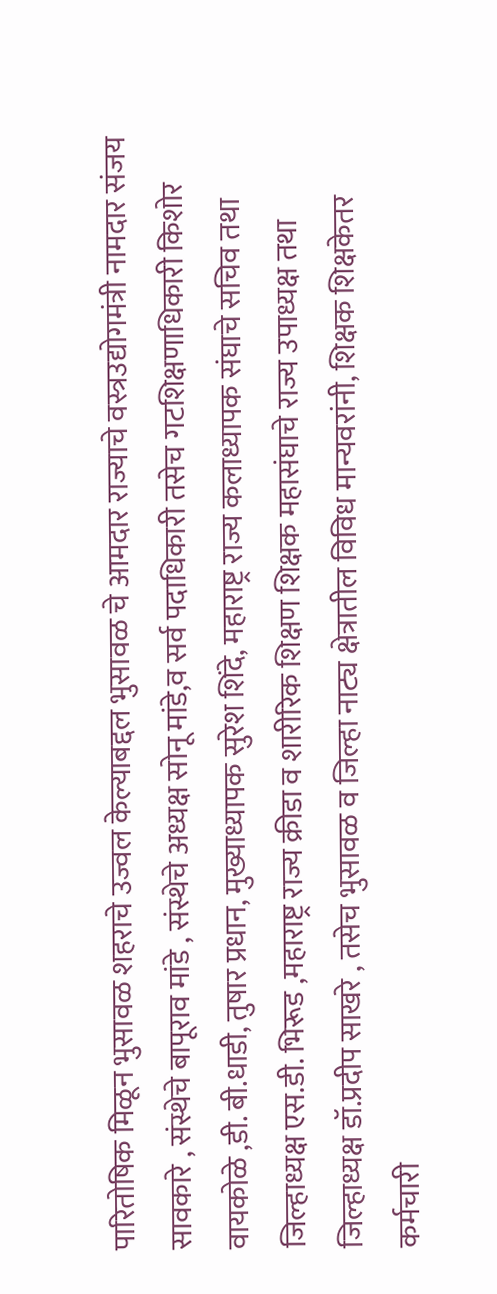पारितोषिक मिळून भुसावळ शहराचे उज्वल केल्याबद्दल भुसावळ चे आमदार राज्याचे वस्त्रउद्योगमंत्री नामदार संजय सावकारे , संस्थेचे बापूराव मांडे , संस्थेचे अध्यक्ष सोनू मांडे,व सर्व पदाधिकारी तसेच गटशिक्षणाधिकारी किशोर वायकोळे ,डी. बी.धाडी, तुषार प्रधान, मुख्याध्यापक सुरेश शिंदे, महाराष्ट्र राज्य कलाध्यापक संघाचे सचिव तथा जिल्हाध्यक्ष एस.डी. भिरूड ,महाराष्ट्र राज्य क्रीडा व शारीरिक शिक्षण शिक्षक महासंघाचे राज्य उपाध्यक्ष तथा जिल्हाध्यक्ष डॉ.प्रदीप साखरे , तसेच भुसावळ व जिल्हा नाट्य क्षेत्रातील विविध मान्यवरांनी, शिक्षक शिक्षकेतर कर्मचारी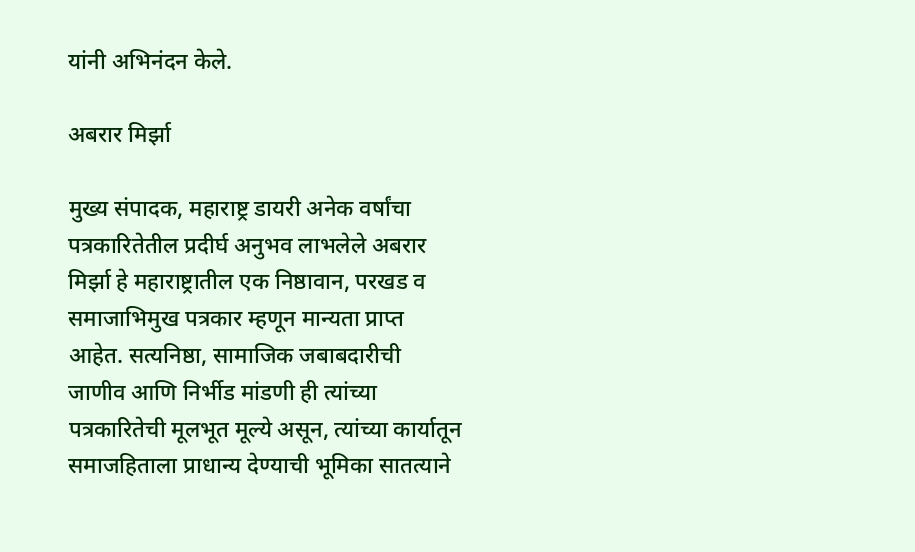यांनी अभिनंदन केले.

अबरार मिर्झा

मुख्य संपादक, महाराष्ट्र डायरी अनेक वर्षांचा पत्रकारितेतील प्रदीर्घ अनुभव लाभलेले अबरार मिर्झा हे महाराष्ट्रातील एक निष्ठावान, परखड व समाजाभिमुख पत्रकार म्हणून मान्यता प्राप्त आहेत. सत्यनिष्ठा, सामाजिक जबाबदारीची जाणीव आणि निर्भीड मांडणी ही त्यांच्या पत्रकारितेची मूलभूत मूल्ये असून, त्यांच्या कार्यातून समाजहिताला प्राधान्य देण्याची भूमिका सातत्याने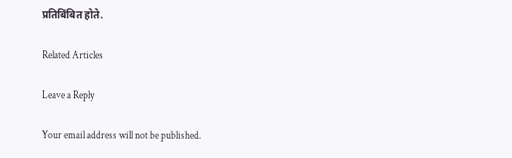प्रतिबिंबित होते.

Related Articles

Leave a Reply

Your email address will not be published.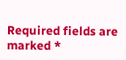Required fields are marked *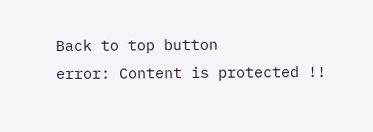Back to top button
error: Content is protected !!